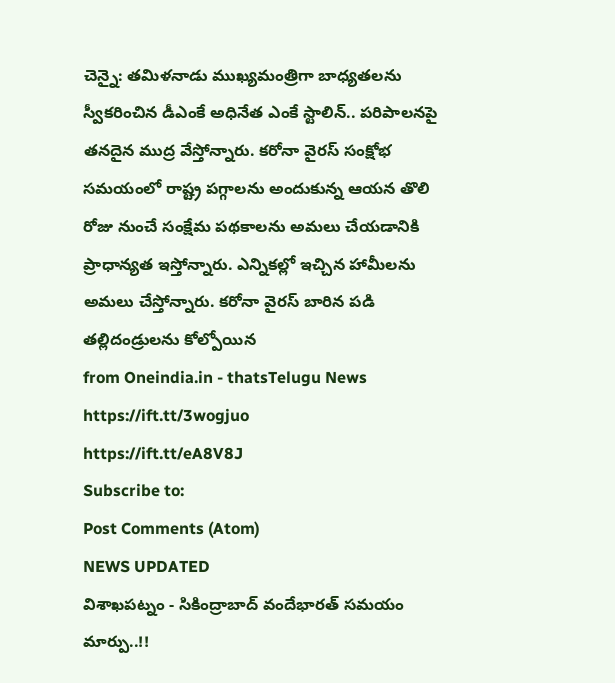చెన్నై: తమిళనాడు ముఖ్యమంత్రిగా బాధ్యతలను స్వీకరించిన డీఎంకే అధినేత ఎంకే స్టాలిన్.. పరిపాలనపై తనదైన ముద్ర వేస్తోన్నారు. కరోనా వైరస్ సంక్షోభ సమయంలో రాష్ట్ర పగ్గాలను అందుకున్న ఆయన తొలి రోజు నుంచే సంక్షేమ పథకాలను అమలు చేయడానికి ప్రాధాన్యత ఇస్తోన్నారు. ఎన్నికల్లో ఇచ్చిన హామీలను అమలు చేస్తోన్నారు. కరోనా వైరస్ బారిన పడి తల్లిదండ్రులను కోల్పోయిన
from Oneindia.in - thatsTelugu News https://ift.tt/3wogjuo
https://ift.tt/eA8V8J
Subscribe to:
Post Comments (Atom)
NEWS UPDATED
విశాఖపట్నం - సికింద్రాబాద్ వందేభారత్ సమయం మార్పు..!!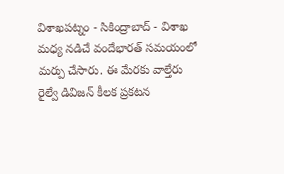విశాఖపట్నం - సికింద్రాబాద్ - విశాఖ మధ్య నడిచే వందేభారత్ సమయంలో మర్పు చేసారు. ఈ మేరకు వాల్తేరు రైల్వే డివిజన్ కీలక ప్రకటన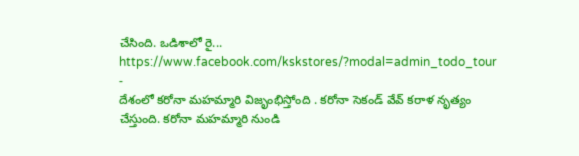చేసింది. ఒడిశాలో రై...
https://www.facebook.com/kskstores/?modal=admin_todo_tour
-
దేశంలో కరోనా మహమ్మారి విజృంభిస్తోంది . కరోనా సెకండ్ వేవ్ కరాళ నృత్యం చేస్తుంది. కరోనా మహమ్మారి నుండి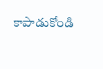కాపాడుకోండి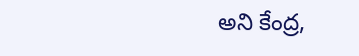అని కేంద్ర,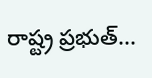రాష్ట్ర ప్రభుత్...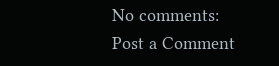No comments:
Post a Comment